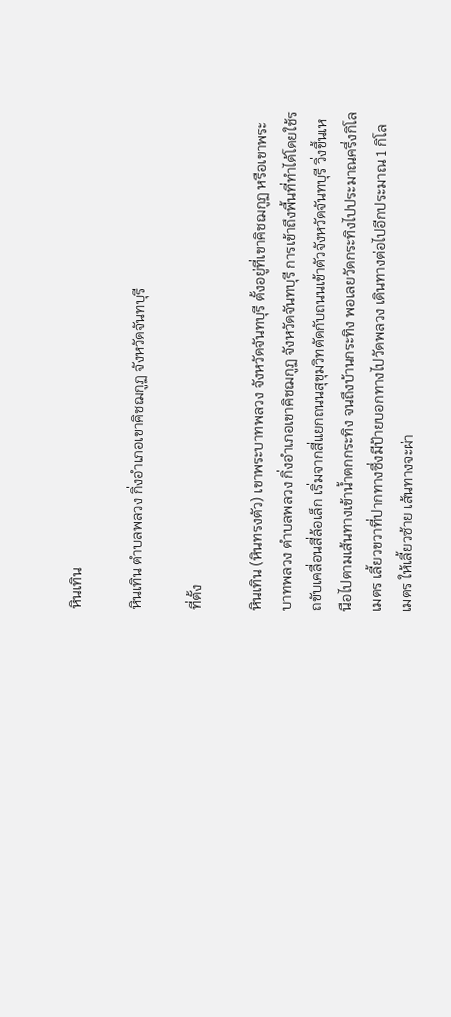หินเทิน

หินเทิน ตำบลพลวง กิ่งอำเภอเขาคิชฌกูฏ จังหวัดจันทบุรี

ที่ตั้ง

หินเทิน (หินทรงตัว) เขาพระบาทพลวง จังหวัดจันทบุรี ตั้งอยู่ที่เขาคิชฌกูฏ หรือเขาพระบาทพลวง ตำบลพลวง กิ่งอำเภอเขาคิชฌกูฏ จังหวัดจันทบุรี การเข้าถึงพื้นที่ทำได้โดยใช้รถขับเคลื่อนสี่ล้อเล็ก เริ่มจากสี่แยกถนนสุขุมวิทตัดกับถนนเข้าตัวจังหวัดจันทบุรี วิ่งขึ้นเหนือไปตามเส้นทางเข้าน้ำตกกระทิง จนถึงบ้านกระทิง พอเลยวัดกระทิงไปประมาณครึ่งกิโลเมตร เลี้ยวขวาที่ปากทางซึ่งมีป้ายบอกทางไปวัดพลวง เดินทางต่อไปอีกประมาณ 1 กิโลเมตร ให้เลี้ยวซ้าย เส้นทางจะผ่า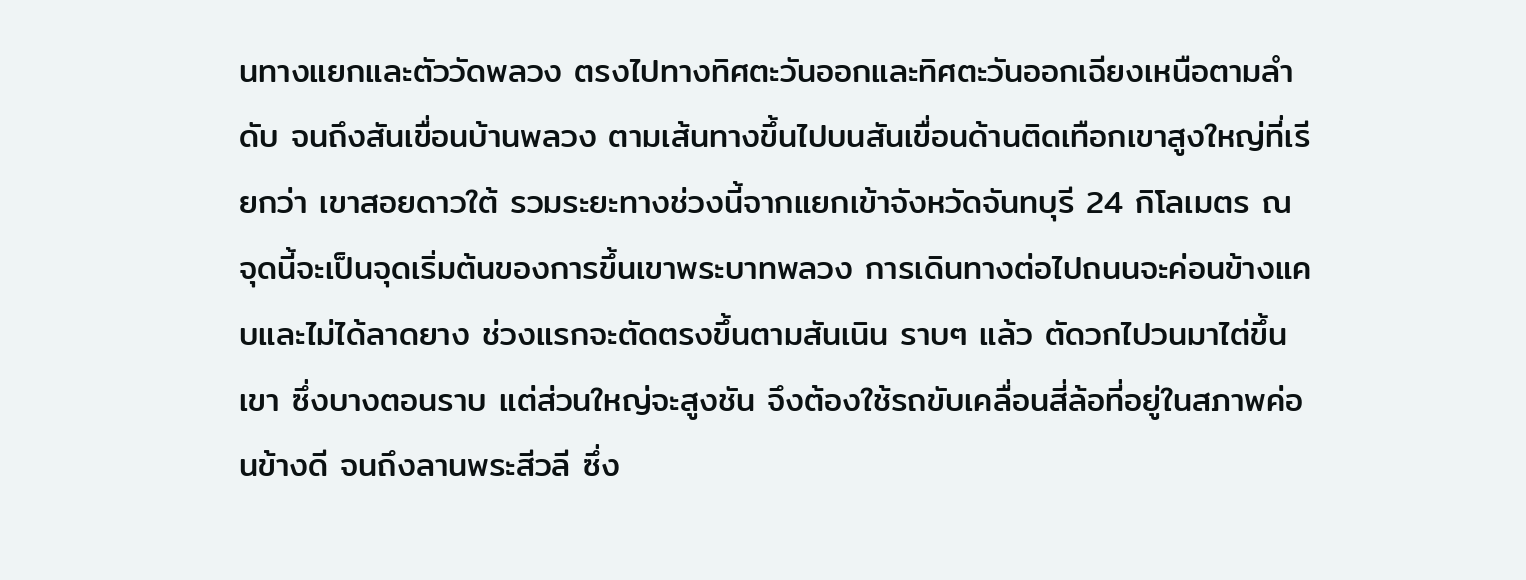นทางแยกและตัววัดพลวง ตรงไปทางทิศตะวันออกและทิศตะวันออกเฉียงเหนือตามลำดับ จนถึงสันเขื่อนบ้านพลวง ตามเส้นทางขึ้นไปบนสันเขื่อนด้านติดเทือกเขาสูงใหญ่ที่เรียกว่า เขาสอยดาวใต้ รวมระยะทางช่วงนี้จากแยกเข้าจังหวัดจันทบุรี 24 กิโลเมตร ณ จุดนี้จะเป็นจุดเริ่มต้นของการขึ้นเขาพระบาทพลวง การเดินทางต่อไปถนนจะค่อนข้างแคบและไม่ได้ลาดยาง ช่วงแรกจะตัดตรงขึ้นตามสันเนิน ราบๆ แล้ว ตัดวกไปวนมาไต่ขึ้นเขา ซึ่งบางตอนราบ แต่ส่วนใหญ่จะสูงชัน จึงต้องใช้รถขับเคลื่อนสี่ล้อที่อยู่ในสภาพค่อนข้างดี จนถึงลานพระสีวลี ซึ่ง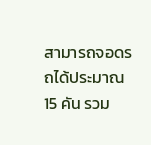สามารถจอดรถได้ประมาณ 15 คัน รวม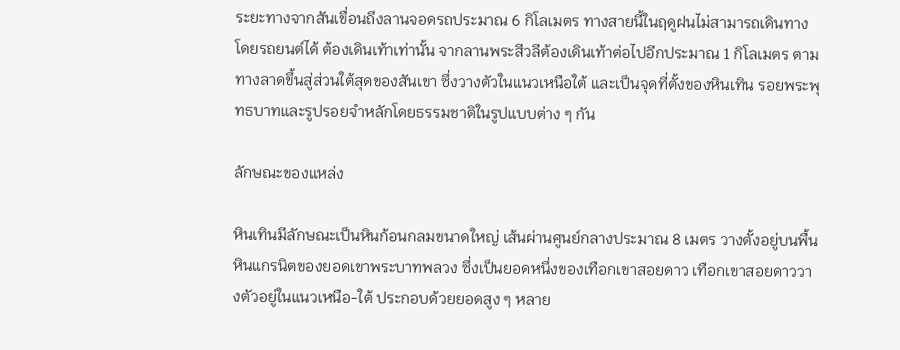ระยะทางจากสันเขื่อนถึงลานจอดรถประมาณ 6 กิโลเมตร ทางสายนี้ในฤดูฝนไม่สามารถเดินทางโดยรถยนต์ได้ ต้องเดินเท้าเท่านั้น จากลานพระสีวลีต้องเดินเท้าต่อไปอีกประมาณ 1 กิโลเมตร ตามทางลาดขึ้นสู่ส่วนใต้สุดของสันเขา ซึ่งวางตัวในแนวเหนือใต้ และเป็นจุดที่ตั้งของหินเทิน รอยพระพุทธบาทและรูปรอยจำหลักโดยธรรมชาติในรูปแบบต่าง ๆ กัน

ลักษณะของแหล่ง

หินเทินมีลักษณะเป็นหินก้อนกลมขนาดใหญ่ เส้นผ่านศูนย์กลางประมาณ 8 เมตร วางตั้งอยู่บนพื้นหินแกรนิตของยอดเขาพระบาทพลวง ซึ่งเป็นยอดหนึ่งของเทือกเขาสอยดาว เทือกเขาสอยดาววางตัวอยู่ในแนวเหนือ-ใต้ ประกอบด้วยยอดสูง ๆ หลาย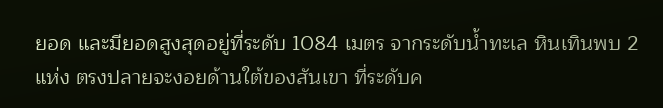ยอด และมียอดสูงสุดอยู่ที่ระดับ 1084 เมตร จากระดับน้ำทะเล หินเทินพบ 2 แห่ง ตรงปลายจะงอยด้านใต้ของสันเขา ที่ระดับค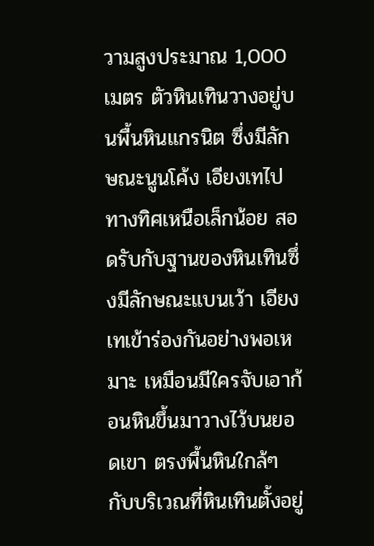วามสูงประมาณ 1,000 เมตร ตัวหินเทินวางอยู่บนพื้นหินแกรนิต ซึ่งมีลักษณะนูนโค้ง เอียงเทไปทางทิศเหนือเล็กน้อย สอดรับกับฐานของหินเทินซึ่งมีลักษณะแบนเว้า เอียงเทเข้าร่องกันอย่างพอเหมาะ เหมือนมีใครจับเอาก้อนหินขึ้นมาวางไว้บนยอดเขา ตรงพื้นหินใกล้ๆ กับบริเวณที่หินเทินตั้งอยู่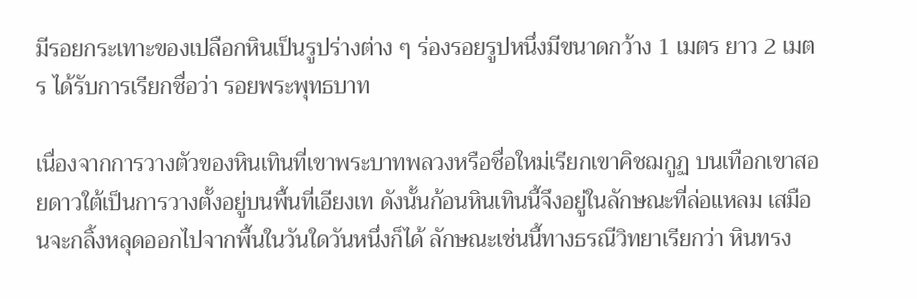มีรอยกระเทาะของเปลือกหินเป็นรูปร่างต่าง ๆ ร่องรอยรูปหนึ่งมีขนาดกว้าง 1 เมตร ยาว 2 เมตร ได้รับการเรียกชื่อว่า รอยพระพุทธบาท

เนื่องจากการวางตัวของหินเทินที่เขาพระบาทพลวงหรือชื่อใหม่เรียกเขาคิชฌกูฏ บนเทือกเขาสอยดาวใต้เป็นการวางตั้งอยู่บนพื้นที่เอียงเท ดังนั้นก้อนหินเทินนี้จึงอยู่ในลักษณะที่ล่อแหลม เสมือนจะกลิ้งหลุดออกไปจากพื้นในวันใดวันหนึ่งก็ได้ ลักษณะเช่นนี้ทางธรณีวิทยาเรียกว่า หินทรง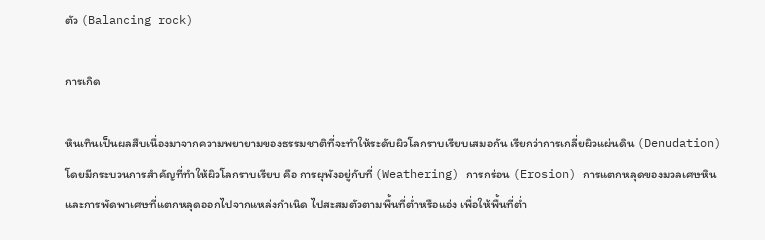ตัว (Balancing rock)

การเกิด

หินเทินเป็นผลสืบเนื่องมาจากความพยายามของธรรมชาติที่จะทำให้ระดับผิวโลกราบเรียบเสมอกัน เรียกว่าการเกลี่ยผิวแผ่นดิน (Denudation) โดยมีกระบวนการสำคัญที่ทำให้ผิวโลกราบเรียบ คือ การผุพังอยู่กับที่ (Weathering) การกร่อน (Erosion) การแตกหลุดของมวลเศษหิน และการพัดพาเศษที่แตกหลุดออกไปจากแหล่งกำเนิด ไปสะสมตัวตามพื้นที่ต่ำหรือแอ่ง เพื่อให้พื้นที่ต่ำ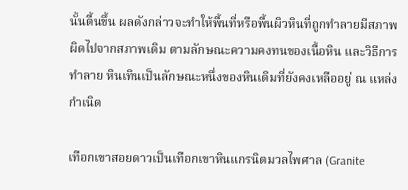นั้นตื้นขึ้น ผลดังกล่าวจะทำให้พื้นที่หรือพื้นผิวหินที่ถูกทำลายมีสภาพผิดไปจากสภาพเดิม ตามลักษณะความคงทนของเนื้อหิน และวิธีการทำลาย หินเทินเป็นลักษณะหนึ่งของหินเดิมที่ยังคงเหลืออยู่ ณ แหล่งกำเนิด

เทือกเขาสอยดาวเป็นเทือกเขาหินแกรนิตมวลไพศาล (Granite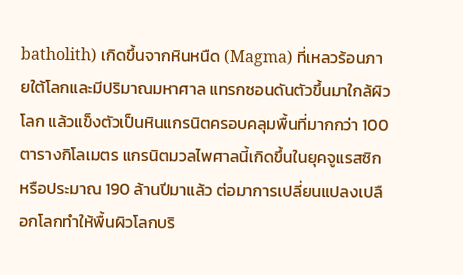batholith) เกิดขึ้นจากหินหนืด (Magma) ที่เหลวร้อนภายใต้โลกและมีปริมาณมหาศาล แทรกซอนดันตัวขึ้นมาใกล้ผิวโลก แล้วแข็งตัวเป็นหินแกรนิตครอบคลุมพื้นที่มากกว่า 100 ตารางกิโลเมตร แกรนิตมวลไพศาลนี้เกิดขึ้นในยุคจูแรสซิกหรือประมาณ 190 ล้านปีมาแล้ว ต่อมาการเปลี่ยนแปลงเปลือกโลกทำให้พื้นผิวโลกบริ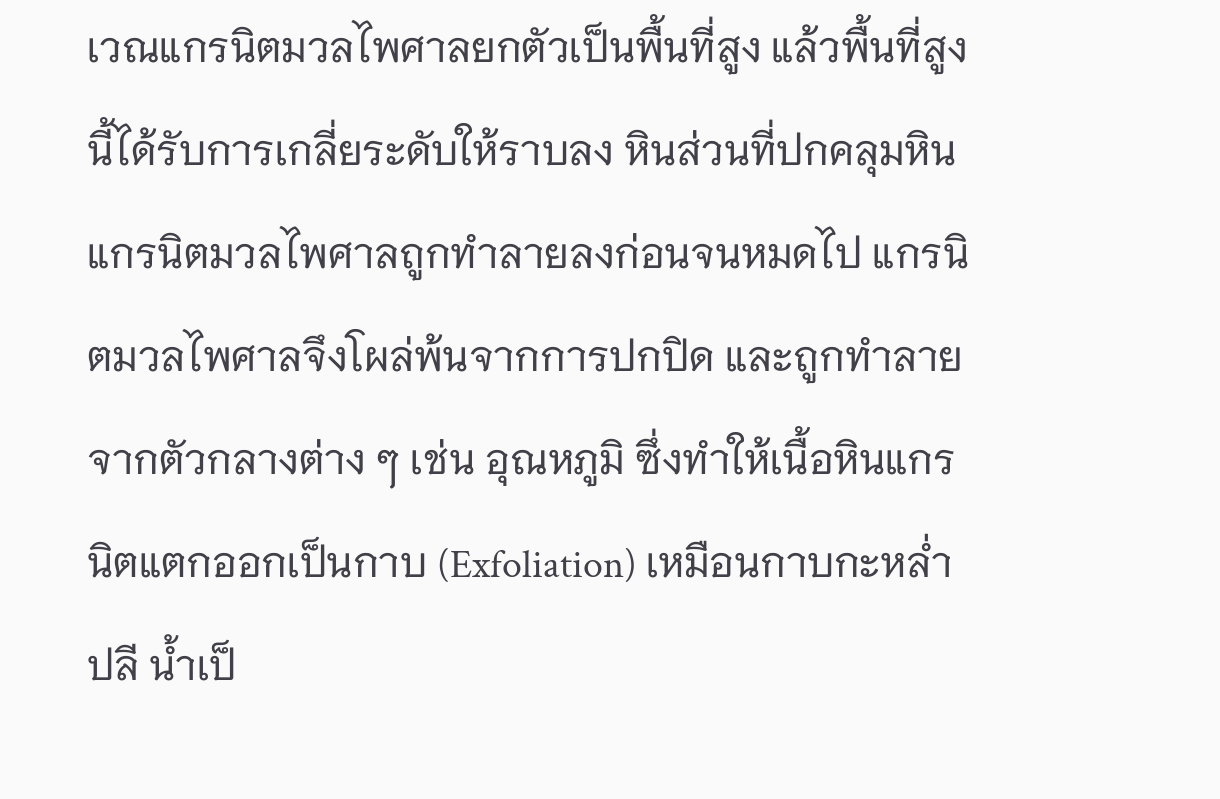เวณแกรนิตมวลไพศาลยกตัวเป็นพื้นที่สูง แล้วพื้นที่สูงนี้ได้รับการเกลี่ยระดับให้ราบลง หินส่วนที่ปกคลุมหินแกรนิตมวลไพศาลถูกทำลายลงก่อนจนหมดไป แกรนิตมวลไพศาลจึงโผล่พ้นจากการปกปิด และถูกทำลายจากตัวกลางต่าง ๆ เช่น อุณหภูมิ ซึ่งทำให้เนื้อหินแกรนิตแตกออกเป็นกาบ (Exfoliation) เหมือนกาบกะหล่ำปลี น้ำเป็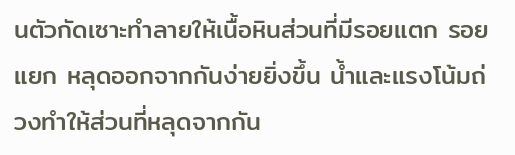นตัวกัดเซาะทำลายให้เนื้อหินส่วนที่มีรอยแตก รอยแยก หลุดออกจากกันง่ายยิ่งขึ้น น้ำและแรงโน้มถ่วงทำให้ส่วนที่หลุดจากกัน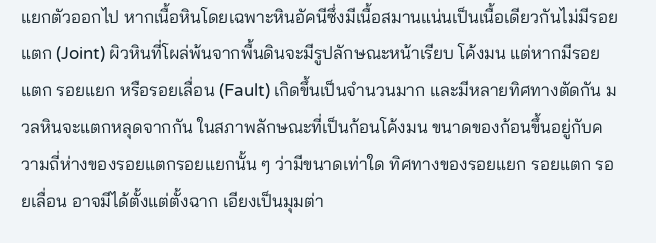แยกตัวออกไป หากเนื้อหินโดยเฉพาะหินอัคนีซึ่งมีเนื้อสมานแน่นเป็นเนื้อเดียวกันไม่มีรอยแตก (Joint) ผิวหินที่โผล่พ้นจากพื้นดินจะมีรูปลักษณะหน้าเรียบ โค้งมน แต่หากมีรอยแตก รอยแยก หรือรอยเลื่อน (Fault) เกิดขึ้นเป็นจำนวนมาก และมีหลายทิศทางตัดกัน มวลหินจะแตกหลุดจากกัน ในสภาพลักษณะที่เป็นก้อนโค้งมน ขนาดของก้อนขึ้นอยู่กับความถี่ห่างของรอยแตกรอยแยกนั้น ๆ ว่ามีขนาดเท่าใด ทิศทางของรอยแยก รอยแตก รอยเลื่อน อาจมีได้ตั้งแต่ตั้งฉาก เอียงเป็นมุมต่า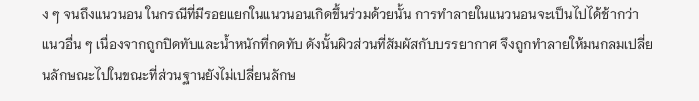ง ๆ จนถึงแนวนอน ในกรณีที่มีรอยแยกในแนวนอนเกิดขึ้นร่วมด้วยนั้น การทำลายในแนวนอนจะเป็นไปได้ช้ากว่าแนวอื่น ๆ เนื่องจากถูกปิดทับและน้ำหนักที่กดทับ ดังนั้นผิวส่วนที่สัมผัสกับบรรยากาศ จึงถูกทำลายให้มนกลมเปลี่ยนลักษณะไปในขณะที่ส่วนฐานยังไม่เปลี่ยนลักษ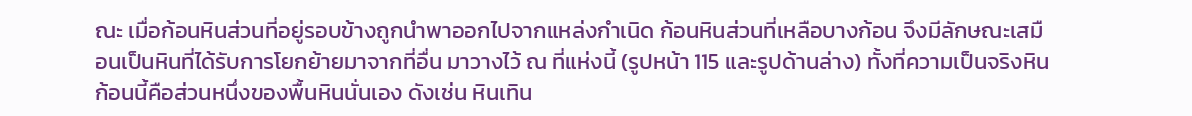ณะ เมื่อก้อนหินส่วนที่อยู่รอบข้างถูกนำพาออกไปจากแหล่งกำเนิด ก้อนหินส่วนที่เหลือบางก้อน จึงมีลักษณะเสมือนเป็นหินที่ได้รับการโยกย้ายมาจากที่อื่น มาวางไว้ ณ ที่แห่งนี้ (รูปหน้า 115 และรูปด้านล่าง) ทั้งที่ความเป็นจริงหินก้อนนี้คือส่วนหนึ่งของพื้นหินนั่นเอง ดังเช่น หินเทิน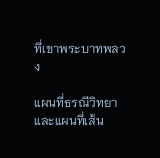ที่เขาพระบาทพลวง

แผนที่ธรณีวิทยาและแผนที่เส้น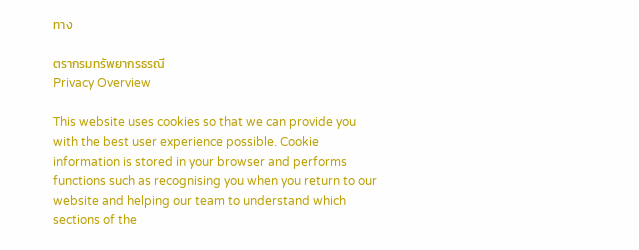ทาง

ตรากรมทรัพยากรธรณี
Privacy Overview

This website uses cookies so that we can provide you with the best user experience possible. Cookie information is stored in your browser and performs functions such as recognising you when you return to our website and helping our team to understand which sections of the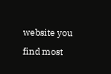website you find most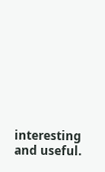interesting and useful.